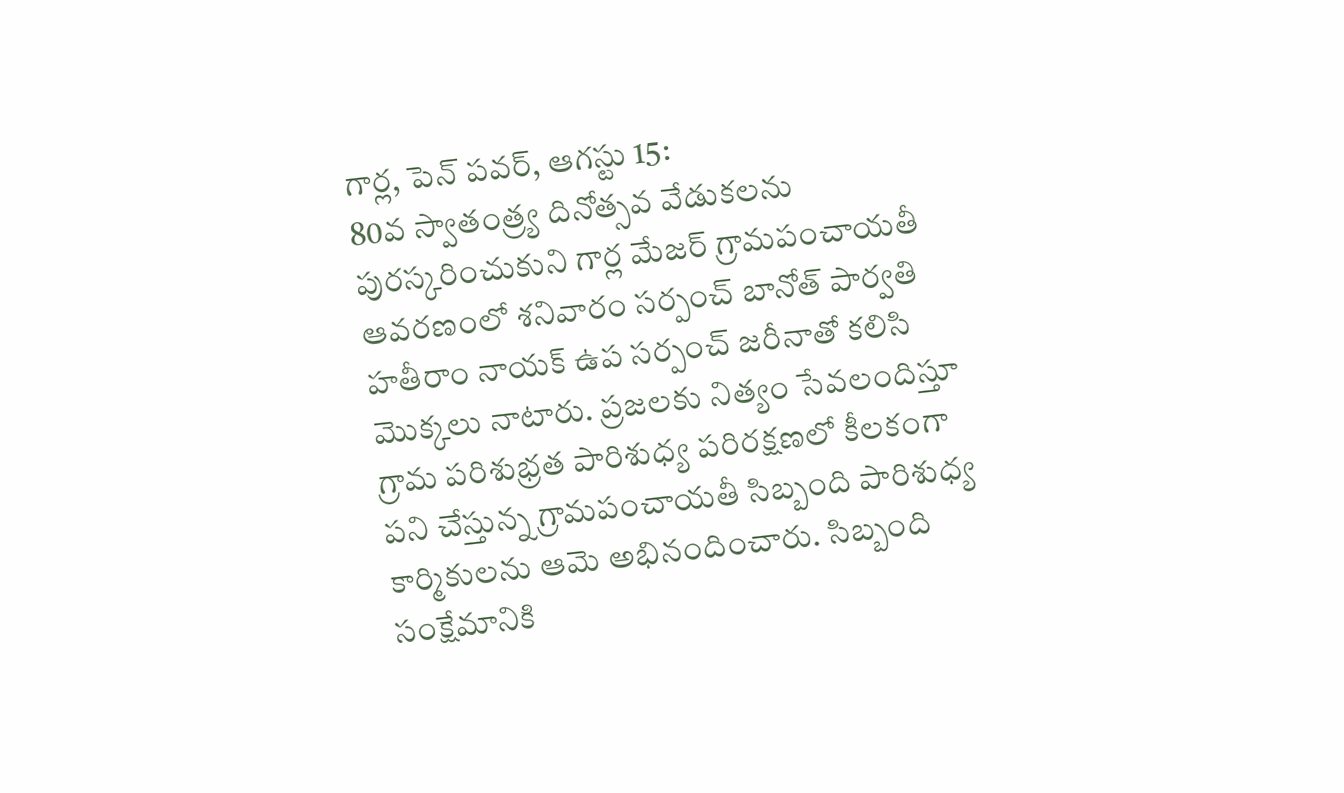గార్ల, పెన్ పవర్, ఆగస్టు 15:
80వ స్వాతంత్ర్య దినోత్సవ వేడుకలను పురస్కరించుకుని గార్ల మేజర్ గ్రామపంచాయతీ ఆవరణంలో శనివారం సర్పంచ్ బానోత్ పార్వతి హతీరాం నాయక్ ఉప సర్పంచ్ జరీనాతో కలిసి మొక్కలు నాటారు. ప్రజలకు నిత్యం సేవలందిస్తూ గ్రామ పరిశుభ్రత పారిశుధ్య పరిరక్షణలో కీలకంగా పని చేస్తున్న గ్రామపంచాయతీ సిబ్బంది పారిశుధ్య కార్మికులను ఆమె అభినందించారు. సిబ్బంది సంక్షేమానికి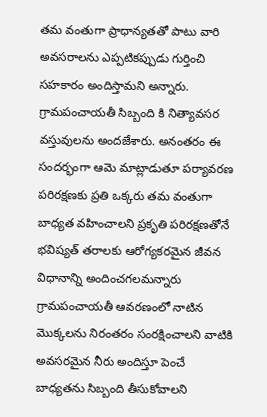తమ వంతుగా ప్రాధాన్యతతో పాటు వారి అవసరాలను ఎప్పటికప్పుడు గుర్తించి సహకారం అందిస్తామని అన్నారు. గ్రామపంచాయతీ సిబ్బంది కి నిత్యావసర వస్తువులను అందజేశారు. అనంతరం ఈ సందర్భంగా ఆమె మాట్లాడుతూ పర్యావరణ పరిరక్షణకు ప్రతి ఒక్కరు తమ వంతుగా బాధ్యత వహించాలని ప్రకృతి పరిరక్షణతోనే భవిష్యత్ తరాలకు ఆరోగ్యకరమైన జీవన విధానాన్ని అందించగలమన్నారు గ్రామపంచాయతీ ఆవరణంలో నాటిన మొక్కలను నిరంతరం సంరక్షించాలని వాటికి అవసరమైన నీరు అందిస్తూ పెంచే బాధ్యతను సిబ్బంది తీసుకోవాలని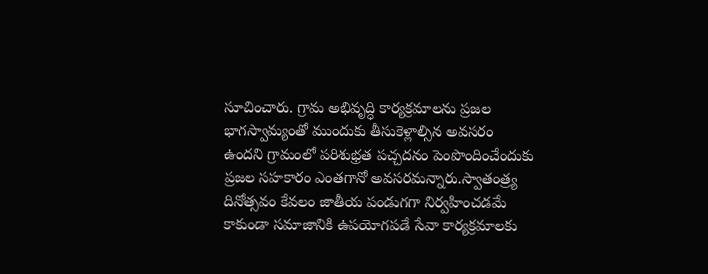సూచించారు. గ్రామ అభివృద్ధి కార్యక్రమాలను ప్రజల భాగస్వామ్యంతో ముందుకు తీసుకెళ్లాల్సిన అవసరం ఉందని గ్రామంలో పరిశుభ్రత పచ్చదనం పెంపొందించేందుకు ప్రజల సహకారం ఎంతగానో అవసరమన్నారు.స్వాతంత్ర్య దినోత్సవం కేవలం జాతీయ పండుగగా నిర్వహించడమే కాకుండా సమాజానికి ఉపయోగపడే సేవా కార్యక్రమాలకు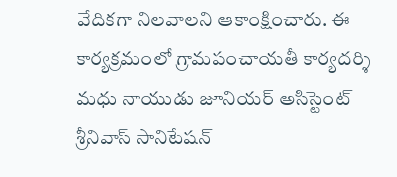వేదికగా నిలవాలని ఆకాంక్షించారు. ఈ కార్యక్రమంలో గ్రామపంచాయతీ కార్యదర్శి మధు నాయుడు జూనియర్ అసిస్టెంట్ శ్రీనివాస్ సానిటేషన్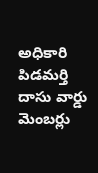అధికారి పిడమర్తి దాసు వార్డు మెంబర్లు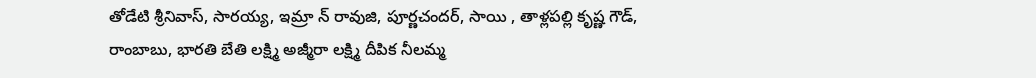తోడేటి శ్రీనివాస్, సారయ్య, ఇమ్రా న్ రావుజి, పూర్ణచందర్, సాయి , తాళ్లపల్లి కృష్ణ గౌడ్, రాంబాబు, భారతి బేతి లక్ష్మి అజ్మీరా లక్ష్మి దీపిక నీలమ్మ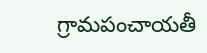గ్రామపంచాయతీ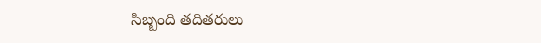సిబ్బంది తదితరులు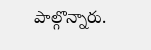పాల్గొన్నారు.